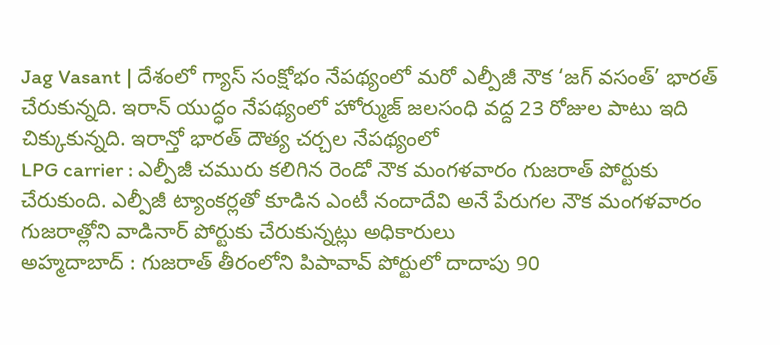Jag Vasant | దేశంలో గ్యాస్ సంక్షోభం నేపథ్యంలో మరో ఎల్పీజీ నౌక ‘జగ్ వసంత్’ భారత్ చేరుకున్నది. ఇరాన్ యుద్ధం నేపథ్యంలో హోర్ముజ్ జలసంధి వద్ద 23 రోజుల పాటు ఇది చిక్కుకున్నది. ఇరాన్తో భారత్ దౌత్య చర్చల నేపథ్యంలో
LPG carrier : ఎల్పీజీ చమురు కలిగిన రెండో నౌక మంగళవారం గుజరాత్ పోర్టుకు చేరుకుంది. ఎల్పీజీ ట్యాంకర్లతో కూడిన ఎంటీ నందాదేవి అనే పేరుగల నౌక మంగళవారం గుజరాత్లోని వాడినార్ పోర్టుకు చేరుకున్నట్లు అధికారులు
అహ్మదాబాద్ : గుజరాత్ తీరంలోని పిపావావ్ పోర్టులో దాదాపు 90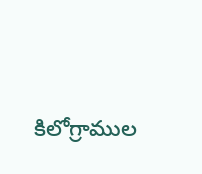కిలోగ్రాముల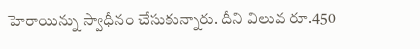హెరాయిన్ను స్వాధీనం చేసుకున్నారు. దీని విలువ రూ.450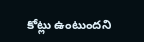కోట్లు ఉంటుందని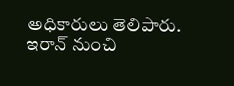అధికారులు తెలిపారు. ఇరాన్ నుంచి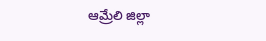ఆమ్రేలి జిల్లా